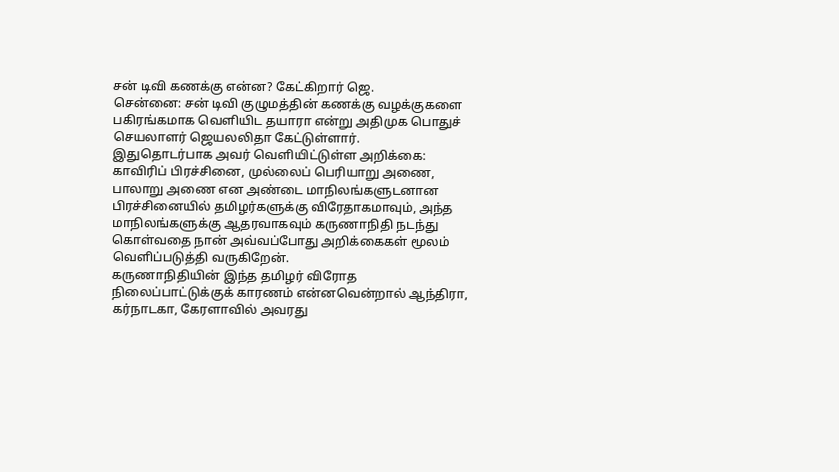சன் டிவி கணக்கு என்ன? கேட்கிறார் ஜெ.
சென்னை: சன் டிவி குழுமத்தின் கணக்கு வழக்குகளை பகிரங்கமாக வெளியிட தயாரா என்று அதிமுக பொதுச் செயலாளர் ஜெயலலிதா கேட்டுள்ளார்.
இதுதொடர்பாக அவர் வெளியிட்டுள்ள அறிக்கை:
காவிரிப் பிரச்சினை, முல்லைப் பெரியாறு அணை, பாலாறு அணை என அண்டை மாநிலங்களுடனான பிரச்சினையில் தமிழர்களுக்கு விரேதாகமாவும், அந்த மாநிலங்களுக்கு ஆதரவாகவும் கருணாநிதி நடந்து கொள்வதை நான் அவ்வப்போது அறிக்கைகள் மூலம் வெளிப்படுத்தி வருகிறேன்.
கருணாநிதியின் இந்த தமிழர் விரோத நிலைப்பாட்டுக்குக் காரணம் என்னவென்றால் ஆந்திரா, கர்நாடகா, கேரளாவில் அவரது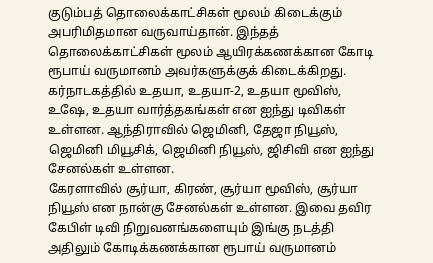குடும்பத் தொலைக்காட்சிகள் மூலம் கிடைக்கும் அபரிமிதமான வருவாய்தான். இந்தத் தொலைக்காட்சிகள் மூலம் ஆயிரக்கணக்கான கோடி ரூபாய் வருமானம் அவர்களுக்குக் கிடைக்கிறது.
கர்நாடகத்தில் உதயா, உதயா-2, உதயா மூவிஸ், உஷே, உதயா வார்த்தகங்கள் என ஐந்து டிவிகள் உள்ளன. ஆந்திராவில் ஜெமினி, தேஜா நியூஸ், ஜெமினி மியூசிக், ஜெமினி நியூஸ், ஜிசிவி என ஐந்து சேனல்கள் உள்ளன.
கேரளாவில் சூர்யா, கிரண், சூர்யா மூவிஸ், சூர்யா நியூஸ் என நான்கு சேனல்கள் உள்ளன. இவை தவிர கேபிள் டிவி நிறுவனங்களையும் இங்கு நடத்தி அதிலும் கோடிக்கணக்கான ரூபாய் வருமானம்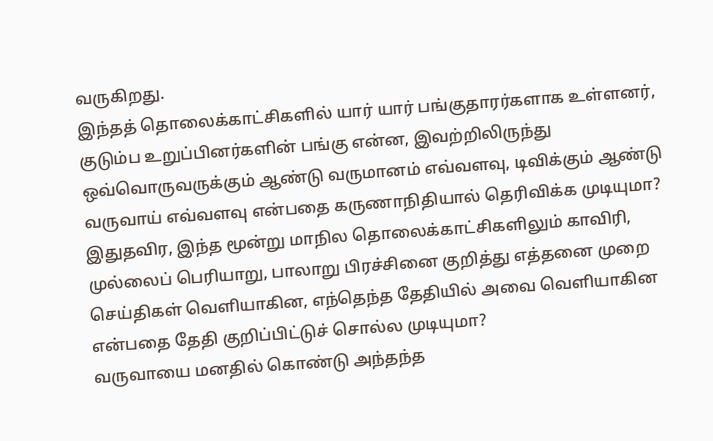வருகிறது.
இந்தத் தொலைக்காட்சிகளில் யார் யார் பங்குதாரர்களாக உள்ளனர், குடும்ப உறுப்பினர்களின் பங்கு என்ன, இவற்றிலிருந்து ஒவ்வொருவருக்கும் ஆண்டு வருமானம் எவ்வளவு, டிவிக்கும் ஆண்டு வருவாய் எவ்வளவு என்பதை கருணாநிதியால் தெரிவிக்க முடியுமா?
இதுதவிர, இந்த மூன்று மாநில தொலைக்காட்சிகளிலும் காவிரி, முல்லைப் பெரியாறு, பாலாறு பிரச்சினை குறித்து எத்தனை முறை செய்திகள் வெளியாகின, எந்தெந்த தேதியில் அவை வெளியாகின என்பதை தேதி குறிப்பிட்டுச் சொல்ல முடியுமா?
வருவாயை மனதில் கொண்டு அந்தந்த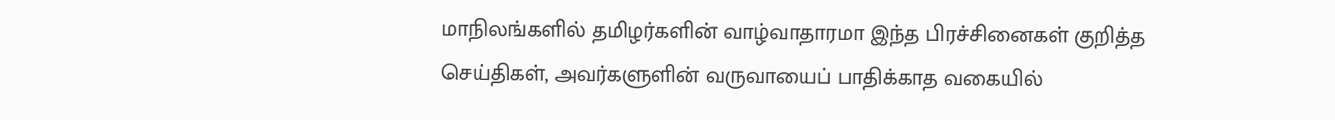மாநிலங்களில் தமிழர்களின் வாழ்வாதாரமா இந்த பிரச்சினைகள் குறித்த செய்திகள், அவர்களுளின் வருவாயைப் பாதிக்காத வகையில்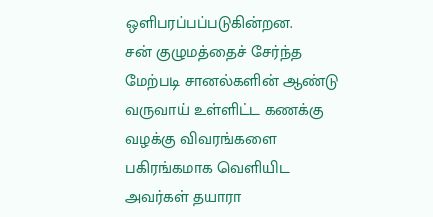ஒளிபரப்பப்படுகின்றன.
சன் குழுமத்தைச் சேர்ந்த மேற்படி சானல்களின் ஆண்டு வருவாய் உள்ளிட்ட கணக்கு வழக்கு விவரங்களை பகிரங்கமாக வெளியிட அவர்கள் தயாரா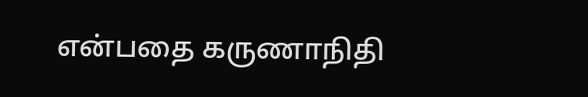என்பதை கருணாநிதி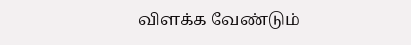விளக்க வேண்டும்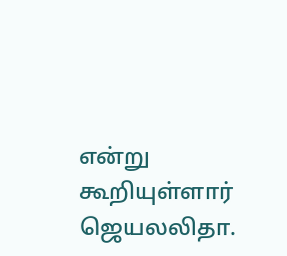என்று கூறியுள்ளார் ஜெயலலிதா.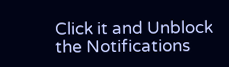Click it and Unblock the Notifications